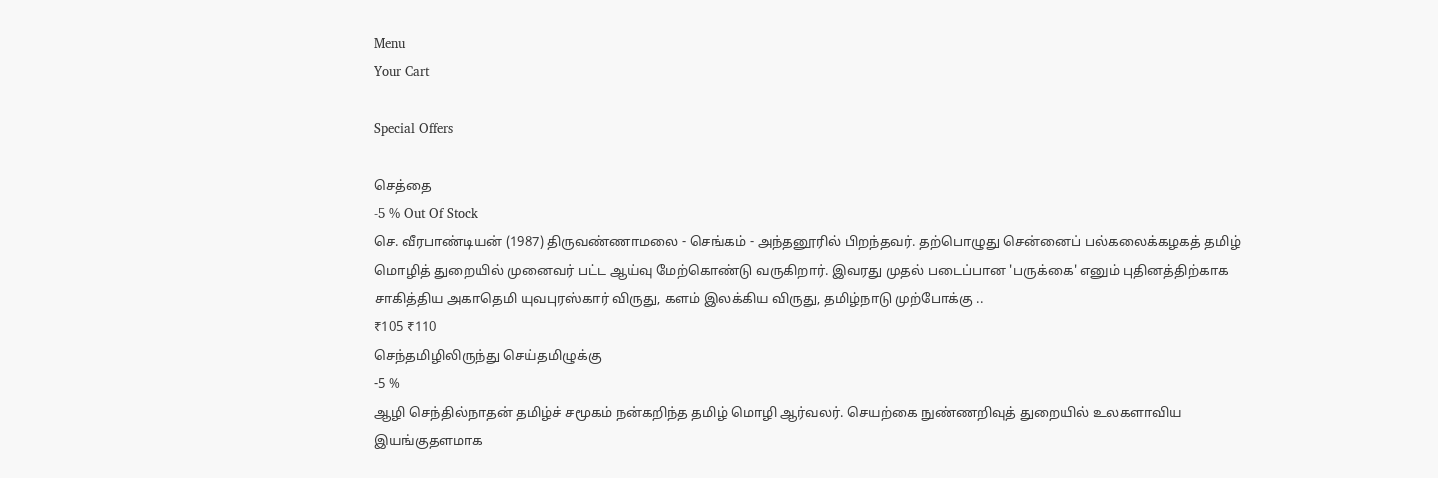Menu
Your Cart

Special Offers

செத்தை
-5 % Out Of Stock
செ. வீரபாண்டியன் (1987) திருவண்ணாமலை - செங்கம் - அந்தனூரில் பிறந்தவர். தற்பொழுது சென்னைப் பல்கலைக்கழகத் தமிழ் மொழித் துறையில் முனைவர் பட்ட ஆய்வு மேற்கொண்டு வருகிறார். இவரது முதல் படைப்பான 'பருக்கை' எனும் புதினத்திற்காக சாகித்திய அகாதெமி யுவபுரஸ்கார் விருது, களம் இலக்கிய விருது, தமிழ்நாடு முற்போக்கு ..
₹105 ₹110
செந்தமிழிலிருந்து செய்தமிழுக்கு
-5 %
ஆழி செந்தில்நாதன் தமிழ்ச் சமூகம் நன்கறிந்த தமிழ் மொழி ஆர்வலர். செயற்கை நுண்ணறிவுத் துறையில் உலகளாவிய இயங்குதளமாக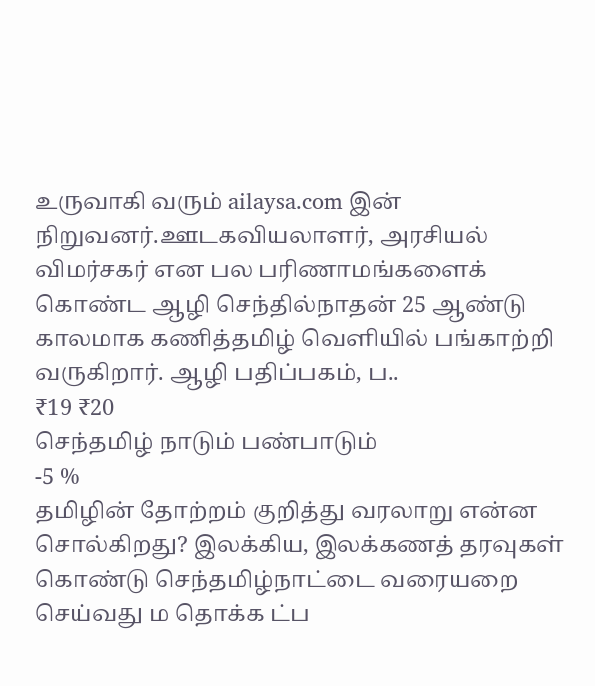உருவாகி வரும் ailaysa.com இன் நிறுவனர்.ஊடகவியலாளர், அரசியல் விமர்சகர் என பல பரிணாமங்களைக் கொண்ட ஆழி செந்தில்நாதன் 25 ஆண்டு காலமாக கணித்தமிழ் வெளியில் பங்காற்றி வருகிறார். ஆழி பதிப்பகம், ப..
₹19 ₹20
செந்தமிழ் நாடும் பண்பாடும்
-5 %
தமிழின்‌ தோற்றம்‌ குறித்து வரலாறு என்ன சொல்கிறது? இலக்கிய, இலக்கணத்‌ தரவுகள்‌ கொண்டு செந்தமிழ்நாட்டை வரையறை செய்வது ம தொக்க ட்ப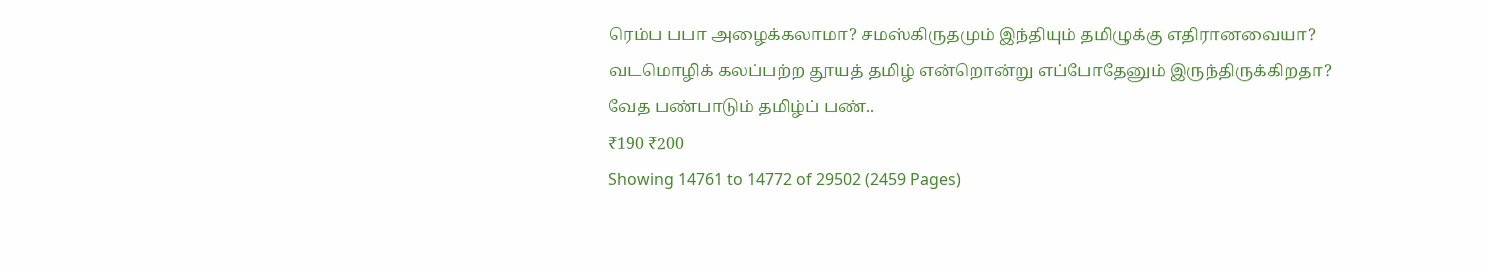ரெம்ப பபா அழைக்கலாமா? சமஸ்கிருதமும்‌ இந்தியும்‌ தமிழுக்கு எதிரானவையா? வடமொழிக்‌ கலப்பற்ற தூயத்‌ தமிழ்‌ என்றொன்று எப்போதேனும்‌ இருந்திருக்கிறதா? வேத பண்பாடும்‌ தமிழ்ப்‌ பண்..
₹190 ₹200
Showing 14761 to 14772 of 29502 (2459 Pages)